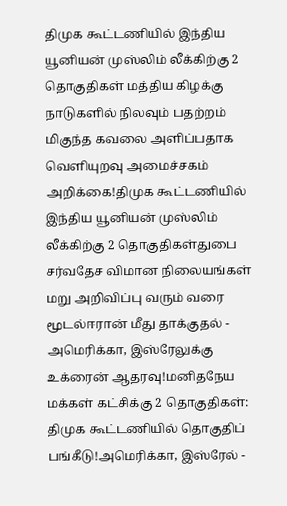திமுக கூட்டணியில் இந்திய யூனியன் முஸ்லிம் லீக்கிற்கு 2 தொகுதிகள் மத்திய கிழக்கு நாடுகளில் நிலவும் பதற்றம் மிகுந்த கவலை அளிப்பதாக வெளியுறவு அமைச்சகம் அறிக்கை!திமுக கூட்டணியில் இந்திய யூனியன் முஸ்லிம் லீக்கிற்கு 2 தொகுதிகள்துபை சர்வதேச விமான நிலையங்கள் மறு அறிவிப்பு வரும் வரை மூடல்ஈரான் மீது தாக்குதல் - அமெரிக்கா, இஸ்ரேலுக்கு உக்ரைன் ஆதரவு!மனிதநேய மக்கள் கட்சிக்கு 2 தொகுதிகள்: திமுக கூட்டணியில் தொகுதிப் பங்கீடு!அமெரிக்கா, இஸ்ரேல் -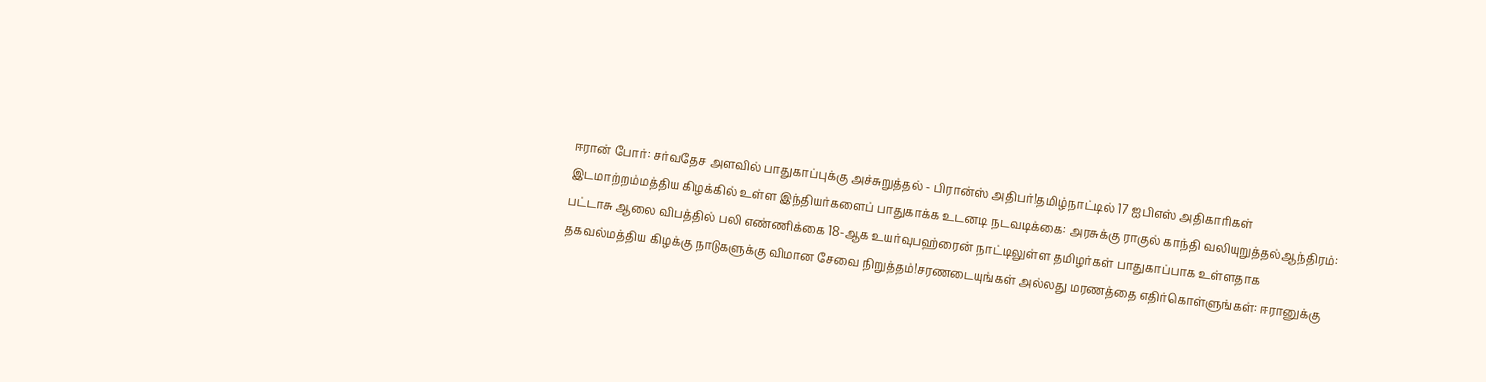ஈரான் போர்: சர்வதேச அளவில் பாதுகாப்புக்கு அச்சுறுத்தல் - பிரான்ஸ் அதிபர்!தமிழ்நாட்டில் 17 ஐபிஎஸ் அதிகாரிகள் இடமாற்றம்மத்திய கிழக்கில் உள்ள இந்தியர்களைப் பாதுகாக்க உடனடி நடவடிக்கை: அரசுக்கு ராகுல் காந்தி வலியுறுத்தல்ஆந்திரம்: பட்டாசு ஆலை விபத்தில் பலி எண்ணிக்கை 18-ஆக உயர்வுபஹ்ரைன் நாட்டிலுள்ள தமிழர்கள் பாதுகாப்பாக உள்ளதாக தகவல்மத்திய கிழக்கு நாடுகளுக்கு விமான சேவை நிறுத்தம்!சரணடையுங்கள் அல்லது மரணத்தை எதிர்கொள்ளுங்கள்: ஈரானுக்கு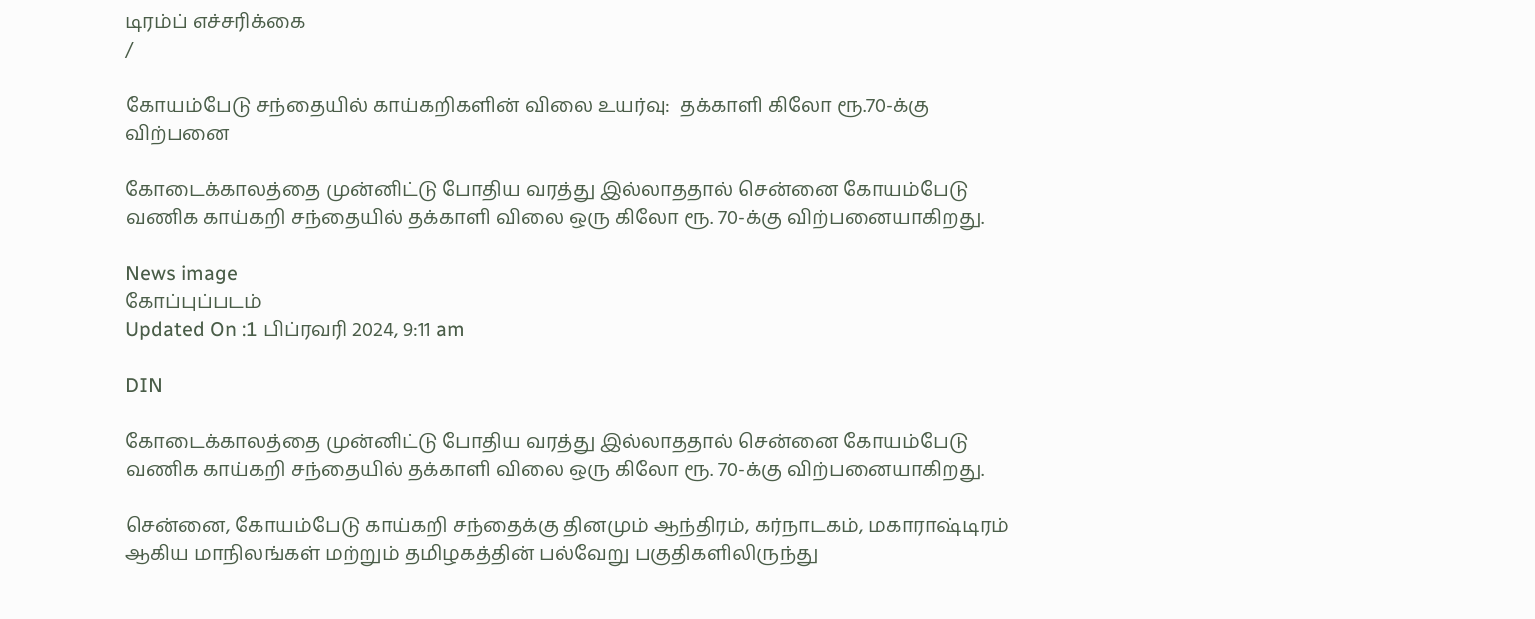டிரம்ப் எச்சரிக்கை
/

கோயம்பேடு சந்தையில் காய்கறிகளின் விலை உயர்வு:  தக்காளி கிலோ ரூ.70-க்கு விற்பனை

கோடைக்காலத்தை முன்னிட்டு போதிய வரத்து இல்லாததால் சென்னை கோயம்பேடு வணிக காய்கறி சந்தையில் தக்காளி விலை ஒரு கிலோ ரூ. 70-க்கு விற்பனையாகிறது.

News image
கோப்புப்படம்
Updated On :1 பிப்ரவரி 2024, 9:11 am

DIN

கோடைக்காலத்தை முன்னிட்டு போதிய வரத்து இல்லாததால் சென்னை கோயம்பேடு வணிக காய்கறி சந்தையில் தக்காளி விலை ஒரு கிலோ ரூ. 70-க்கு விற்பனையாகிறது.

சென்னை, கோயம்பேடு காய்கறி சந்தைக்கு தினமும் ஆந்திரம், கர்நாடகம், மகாராஷ்டிரம் ஆகிய மாநிலங்கள் மற்றும் தமிழகத்தின் பல்வேறு பகுதிகளிலிருந்து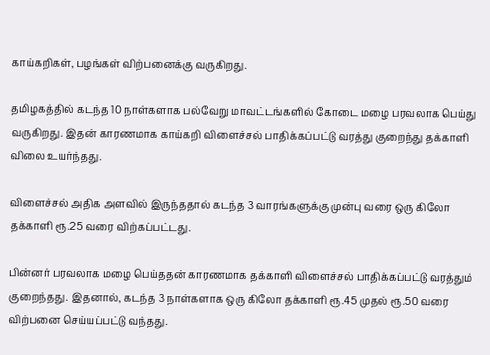காய்கறிகள், பழங்கள் விற்பனைக்கு வருகிறது.

தமிழகத்தில் கடந்த 10 நாள்களாக பல்வேறு மாவட்டங்களில் கோடை மழை பரவலாக பெய்து வருகிறது. இதன் காரணமாக காய்கறி விளைச்சல் பாதிக்கப்பட்டு வரத்து குறைந்து தக்காளி விலை உயர்ந்தது.

விளைச்சல் அதிக அளவில் இருந்ததால் கடந்த 3 வாரங்களுக்கு முன்பு வரை ஒரு கிலோ தக்காளி ரூ.25 வரை விற்கப்பட்டது.

பின்னர் பரவலாக மழை பெய்ததன் காரணமாக தக்காளி விளைச்சல் பாதிக்கப்பட்டு வரத்தும் குறைந்தது. இதனால், கடந்த 3 நாள்களாக ஒரு கிலோ தக்காளி ரூ.45 முதல் ரூ.50 வரை விற்பனை செய்யப்பட்டு வந்தது.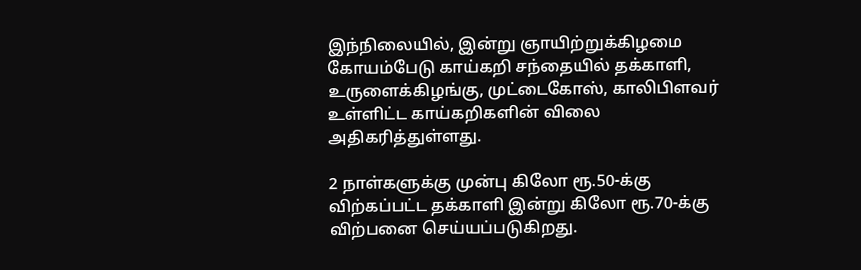இந்நிலையில், இன்று ஞாயிற்றுக்கிழமை கோயம்பேடு காய்கறி சந்தையில் தக்காளி, உருளைக்கிழங்கு, முட்டைகோஸ், காலிபிளவர் உள்ளிட்ட காய்கறிகளின் விலை அதிகரித்துள்ளது.

2 நாள்களுக்கு முன்பு கிலோ ரூ.50-க்கு விற்கப்பட்ட தக்காளி இன்று கிலோ ரூ.70-க்கு விற்பனை செய்யப்படுகிறது.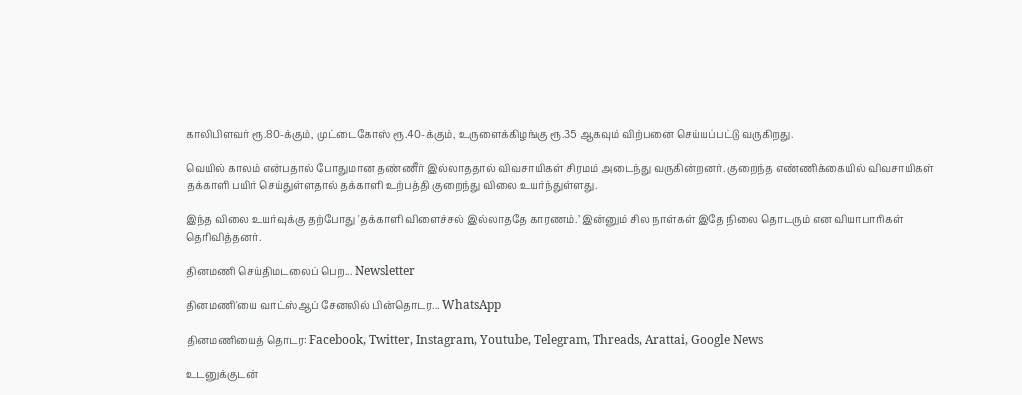காலிபிளவர் ரூ.80-க்கும், முட்டைகோஸ் ரூ.40-க்கும், உருளைக்கிழங்கு ரூ.35 ஆகவும் விற்பனை செய்யப்பட்டு வருகிறது.

வெயில் காலம் என்பதால் போதுமான தண்ணீர் இல்லாததால் விவசாயிகள் சிரமம் அடைந்து வருகின்றனர். குறைந்த எண்ணிக்கையில் விவசாயிகள் தக்காளி பயிர் செய்துள்ளதால் தக்காளி உற்பத்தி குறைந்து விலை உயர்ந்துள்ளது.

இந்த விலை உயர்வுக்கு தற்போது 'தக்காளி விளைச்சல் இல்லாததே காரணம்.’ இன்னும் சில நாள்கள் இதே நிலை தொடரும் என வியாபாரிகள் தெரிவித்தனர்.

தினமணி செய்திமடலைப் பெற... Newsletter

தினமணி'யை வாட்ஸ்ஆப் சேனலில் பின்தொடர... WhatsApp

தினமணியைத் தொடர: Facebook, Twitter, Instagram, Youtube, Telegram, Threads, Arattai, Google News

உடனுக்குடன்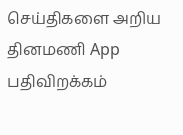செய்திகளை அறிய தினமணி App பதிவிறக்கம்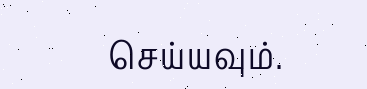செய்யவும்.